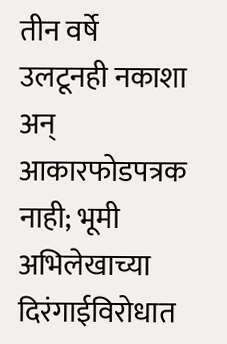तीन वर्षे उलटूनही नकाशा अन् आकारफोडपत्रक नाही; भूमी अभिलेखाच्या दिरंगाईविरोधात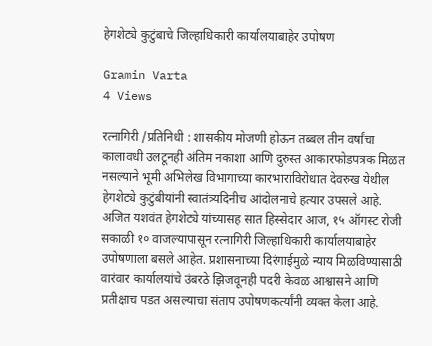हेगशेट्ये कुटुंबाचे जिल्हाधिकारी कार्यालयाबाहेर उपोषण

Gramin Varta
4 Views

रत्नागिरी /प्रतिनिधी : शासकीय मोजणी होऊन तब्बल तीन वर्षांचा कालावधी उलटूनही अंतिम नकाशा आणि दुरुस्त आकारफोडपत्रक मिळत नसल्याने भूमी अभिलेख विभागाच्या कारभाराविरोधात देवरुख येथील हेगशेट्ये कुटुंबीयांनी स्वातंत्र्यदिनीच आंदोलनाचे हत्यार उपसले आहे. अजित यशवंत हेगशेट्ये यांच्यासह सात हिस्सेदार आज, १५ ऑगस्ट रोजी सकाळी १० वाजल्यापासून रत्नागिरी जिल्हाधिकारी कार्यालयाबाहेर उपोषणाला बसले आहेत. प्रशासनाच्या दिरंगाईमुळे न्याय मिळविण्यासाठी वारंवार कार्यालयांचे उंबरठे झिजवूनही पदरी केवळ आश्वासने आणि प्रतीक्षाच पडत असल्याचा संताप उपोषणकर्त्यांनी व्यक्त केला आहे.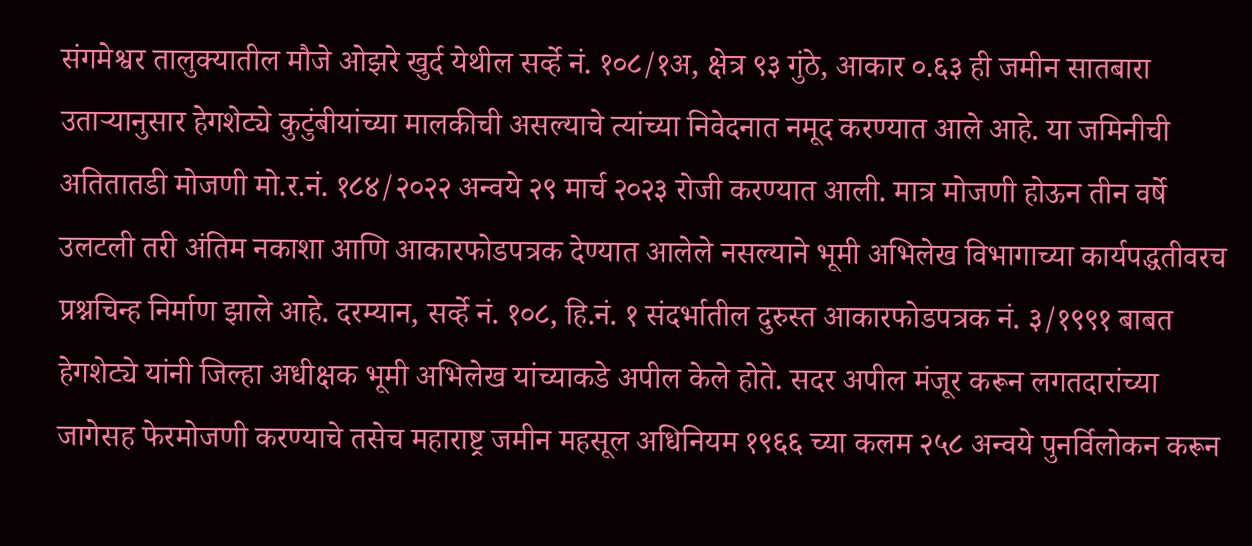संगमेश्वर तालुक्यातील मौजे ओझरे खुर्द येथील सर्व्हे नं. १०८/१अ, क्षेत्र ९३ गुंठे, आकार ०.६३ ही जमीन सातबारा उताऱ्यानुसार हेगशेट्ये कुटुंबीयांच्या मालकीची असल्याचे त्यांच्या निवेदनात नमूद करण्यात आले आहे. या जमिनीची अतितातडी मोजणी मो.र.नं. १८४/२०२२ अन्वये २९ मार्च २०२३ रोजी करण्यात आली. मात्र मोजणी होऊन तीन वर्षे उलटली तरी अंतिम नकाशा आणि आकारफोडपत्रक देण्यात आलेले नसल्याने भूमी अभिलेख विभागाच्या कार्यपद्धतीवरच प्रश्नचिन्ह निर्माण झाले आहे. दरम्यान, सर्व्हे नं. १०८, हि.नं. १ संदर्भातील दुरुस्त आकारफोडपत्रक नं. ३/१९९१ बाबत हेगशेट्ये यांनी जिल्हा अधीक्षक भूमी अभिलेख यांच्याकडे अपील केले होते. सदर अपील मंजूर करून लगतदारांच्या जागेसह फेरमोजणी करण्याचे तसेच महाराष्ट्र जमीन महसूल अधिनियम १९६६ च्या कलम २५८ अन्वये पुनर्विलोकन करून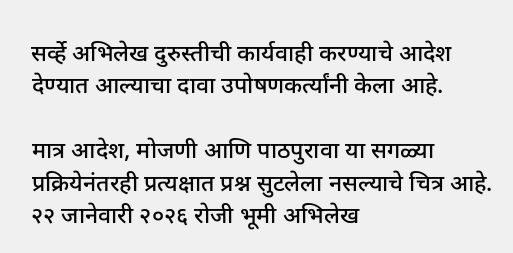सर्व्हे अभिलेख दुरुस्तीची कार्यवाही करण्याचे आदेश देण्यात आल्याचा दावा उपोषणकर्त्यांनी केला आहे.

मात्र आदेश, मोजणी आणि पाठपुरावा या सगळ्या प्रक्रियेनंतरही प्रत्यक्षात प्रश्न सुटलेला नसल्याचे चित्र आहे. २२ जानेवारी २०२६ रोजी भूमी अभिलेख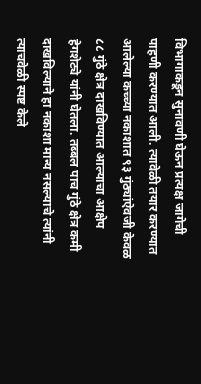विभागाकडून सुनावणी घेऊन प्रत्यक्ष जागेची पाहणी करण्यात आली. त्यावेळी तयार करण्यात आलेल्या कच्च्या नकाशात ९३ गुंठ्यांऐवजी केवळ ८८ गुंठे क्षेत्र दाखविण्यात आल्याचा आक्षेप हेगशेट्ये यांनी घेतला. तब्बल पाच गुंठे क्षेत्र कमी दाखविल्याने हा नकाशा मान्य नसल्याचे त्यांनी त्याचवेळी स्पष्ट केले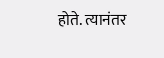होते. त्यानंतर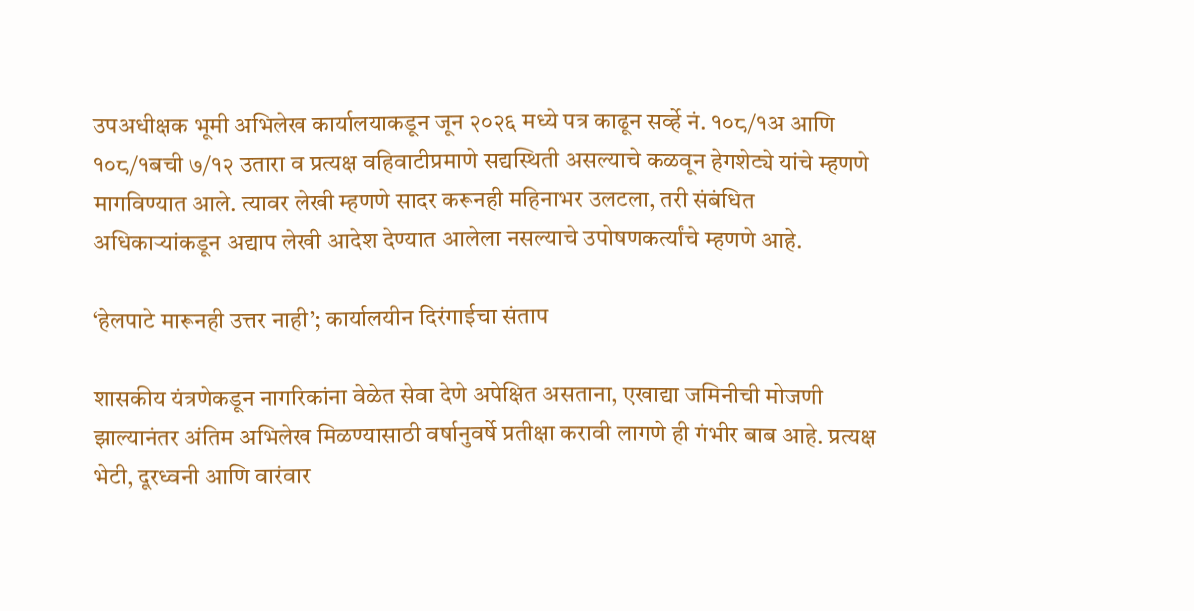उपअधीक्षक भूमी अभिलेख कार्यालयाकडून जून २०२६ मध्ये पत्र काढून सर्व्हे नं. १०८/१अ आणि १०८/१बची ७/१२ उतारा व प्रत्यक्ष वहिवाटीप्रमाणे सद्यस्थिती असल्याचे कळवून हेगशेट्ये यांचे म्हणणे मागविण्यात आले. त्यावर लेखी म्हणणे सादर करूनही महिनाभर उलटला, तरी संबंधित अधिकाऱ्यांकडून अद्याप लेखी आदेश देण्यात आलेला नसल्याचे उपोषणकर्त्यांचे म्हणणे आहे.

‘हेलपाटे मारूनही उत्तर नाही’; कार्यालयीन दिरंगाईचा संताप

शासकीय यंत्रणेकडून नागरिकांना वेळेत सेवा देणे अपेक्षित असताना, एखाद्या जमिनीची मोजणी झाल्यानंतर अंतिम अभिलेख मिळण्यासाठी वर्षानुवर्षे प्रतीक्षा करावी लागणे ही गंभीर बाब आहे. प्रत्यक्ष भेटी, दूरध्वनी आणि वारंवार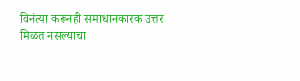विनंत्या करूनही समाधानकारक उत्तर मिळत नसल्याचा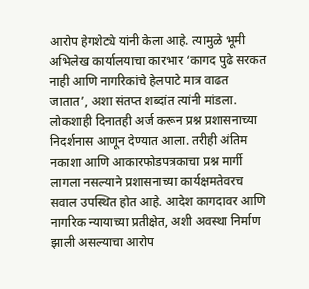आरोप हेगशेट्ये यांनी केला आहे. त्यामुळे भूमी अभिलेख कार्यालयाचा कारभार ‘कागद पुढे सरकत नाही आणि नागरिकांचे हेलपाटे मात्र वाढत जातात’, अशा संतप्त शब्दांत त्यांनी मांडला. लोकशाही दिनातही अर्ज करून प्रश्न प्रशासनाच्या निदर्शनास आणून देण्यात आला. तरीही अंतिम नकाशा आणि आकारफोडपत्रकाचा प्रश्न मार्गी लागला नसल्याने प्रशासनाच्या कार्यक्षमतेवरच सवाल उपस्थित होत आहे. आदेश कागदावर आणि नागरिक न्यायाच्या प्रतीक्षेत, अशी अवस्था निर्माण झाली असल्याचा आरोप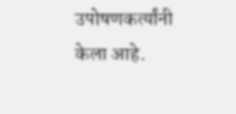उपोषणकर्त्यांनी केला आहे.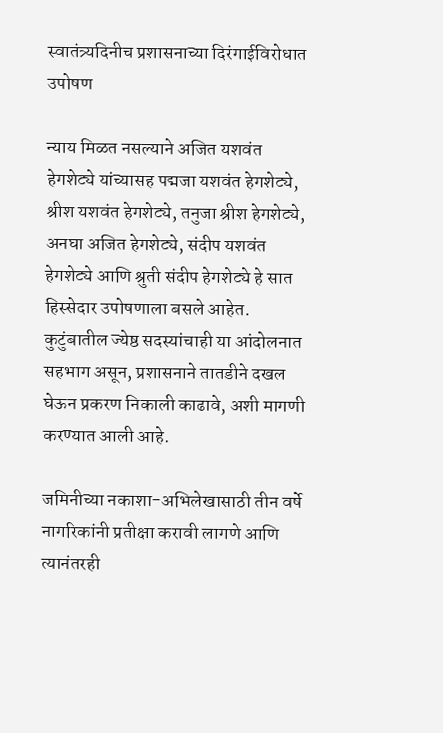स्वातंत्र्यदिनीच प्रशासनाच्या दिरंगाईविरोधात उपोषण

न्याय मिळत नसल्याने अजित यशवंत हेगशेट्ये यांच्यासह पद्मजा यशवंत हेगशेट्ये, श्रीश यशवंत हेगशेट्ये, तनुजा श्रीश हेगशेट्ये, अनघा अजित हेगशेट्ये, संदीप यशवंत हेगशेट्ये आणि श्रुती संदीप हेगशेट्ये हे सात हिस्सेदार उपोषणाला बसले आहेत. कुटुंबातील ज्येष्ठ सदस्यांचाही या आंदोलनात सहभाग असून, प्रशासनाने तातडीने दखल घेऊन प्रकरण निकाली काढावे, अशी मागणी करण्यात आली आहे.

जमिनीच्या नकाशा-अभिलेखासाठी तीन वर्षे नागरिकांनी प्रतीक्षा करावी लागणे आणि त्यानंतरही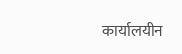कार्यालयीन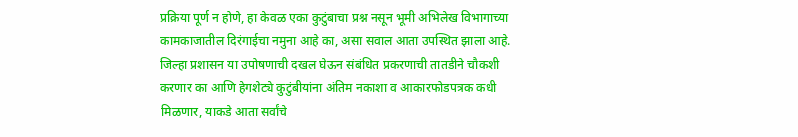प्रक्रिया पूर्ण न होणे, हा केवळ एका कुटुंबाचा प्रश्न नसून भूमी अभिलेख विभागाच्या कामकाजातील दिरंगाईचा नमुना आहे का, असा सवाल आता उपस्थित झाला आहे. जिल्हा प्रशासन या उपोषणाची दखल घेऊन संबंधित प्रकरणाची तातडीने चौकशी करणार का आणि हेगशेट्ये कुटुंबीयांना अंतिम नकाशा व आकारफोडपत्रक कधी मिळणार, याकडे आता सर्वांचे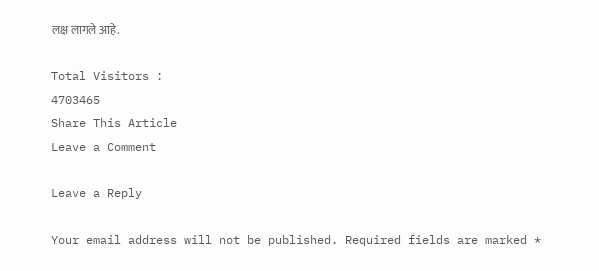लक्ष लागले आहे.

Total Visitors :
4703465
Share This Article
Leave a Comment

Leave a Reply

Your email address will not be published. Required fields are marked *